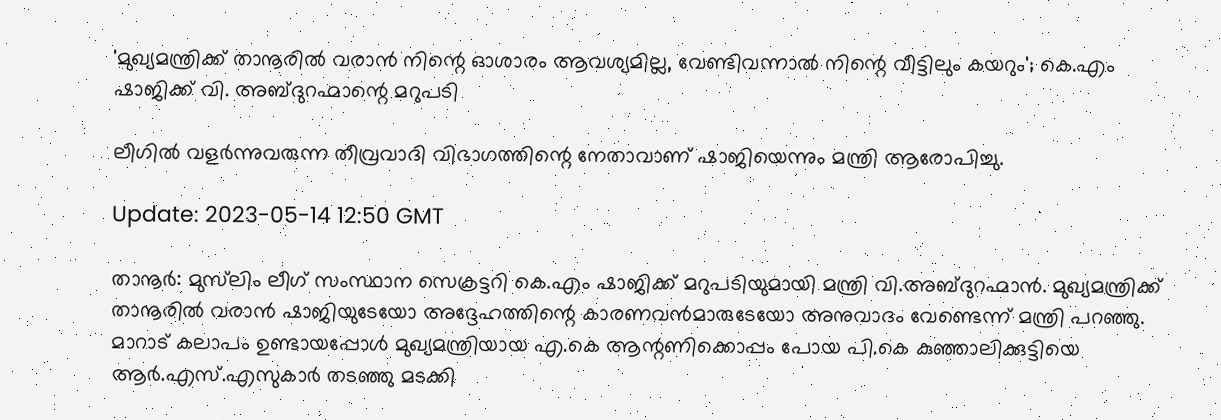'മുഖ്യമന്ത്രിക്ക് താനൂരിൽ വരാൻ നിന്റെ ഓശാരം ആവശ്യമില്ല, വേണ്ടിവന്നാൽ നിന്റെ വീട്ടിലും കയറും'; കെ.എം ഷാജിക്ക് വി. അബ്ദുറഹ്മാന്റെ മറുപടി

ലീഗിൽ വളർന്നുവരുന്ന തീവ്രവാദി വിഭാഗത്തിന്റെ നേതാവാണ് ഷാജിയെന്നും മന്ത്രി ആരോപിച്ചു.

Update: 2023-05-14 12:50 GMT

താനൂർ: മുസ്‌ലിം ലീഗ് സംസ്ഥാന സെക്രട്ടറി കെ.എം ഷാജിക്ക് മറുപടിയുമായി മന്ത്രി വി.അബ്ദുറഹ്മാൻ. മുഖ്യമന്ത്രിക്ക് താനൂരിൽ വരാൻ ഷാജിയുടേയോ അദ്ദേഹത്തിന്റെ കാരണവൻമാരുടേയോ അനുവാദം വേണ്ടെന്ന് മന്ത്രി പറഞ്ഞു. മാറാട് കലാപം ഉണ്ടായപ്പോൾ മുഖ്യമന്ത്രിയായ എ.കെ ആന്റണിക്കൊപ്പം പോയ പി.കെ കുഞ്ഞാലിക്കുട്ടിയെ ആർ.എസ്.എസുകാർ തടഞ്ഞു മടക്കി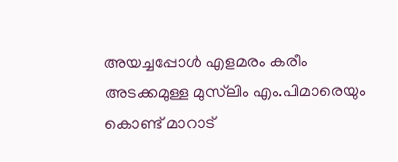അയച്ചപ്പോൾ എളമരം കരീം അടക്കമുള്ള മുസ്‌ലിം എം.പിമാരെയും കൊണ്ട് മാറാട്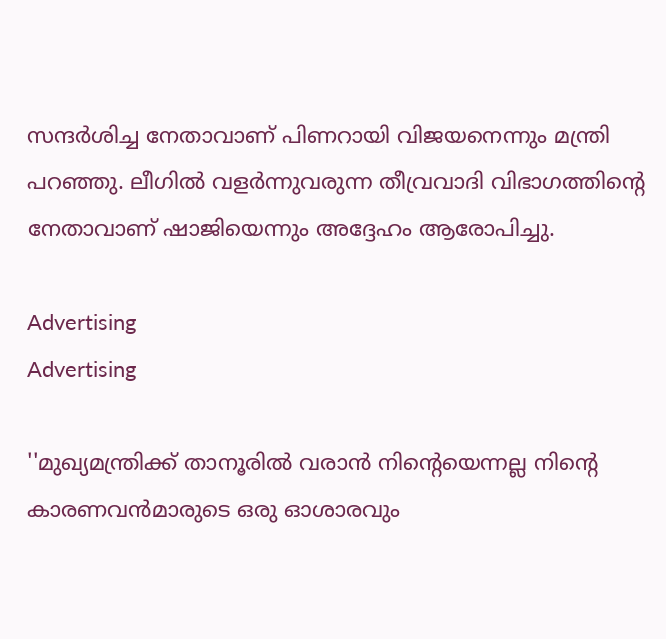സന്ദർശിച്ച നേതാവാണ് പിണറായി വിജയനെന്നും മന്ത്രി പറഞ്ഞു. ലീഗിൽ വളർന്നുവരുന്ന തീവ്രവാദി വിഭാഗത്തിന്റെ നേതാവാണ് ഷാജിയെന്നും അദ്ദേഹം ആരോപിച്ചു.

Advertising
Advertising

''മുഖ്യമന്ത്രിക്ക് താനൂരിൽ വരാൻ നിന്റെയെന്നല്ല നിന്റെ കാരണവൻമാരുടെ ഒരു ഓശാരവും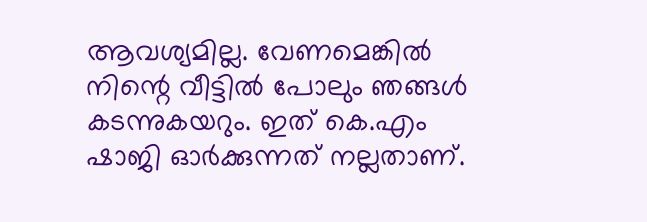ആവശ്യമില്ല. വേണമെങ്കിൽ നിന്റെ വീട്ടിൽ പോലും ഞങ്ങൾ കടന്നുകയറും. ഇത് കെ.എം ഷാജി ഓർക്കുന്നത് നല്ലതാണ്.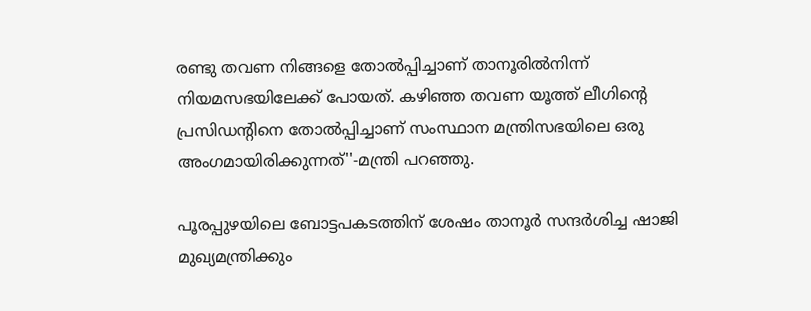രണ്ടു തവണ നിങ്ങളെ തോൽപ്പിച്ചാണ് താനൂരിൽനിന്ന് നിയമസഭയിലേക്ക് പോയത്. കഴിഞ്ഞ തവണ യൂത്ത് ലീഗിന്റെ പ്രസിഡന്റിനെ തോൽപ്പിച്ചാണ് സംസ്ഥാന മന്ത്രിസഭയിലെ ഒരു അംഗമായിരിക്കുന്നത്''-മന്ത്രി പറഞ്ഞു.

പൂരപ്പുഴയിലെ ബോട്ടപകടത്തിന് ശേഷം താനൂർ സന്ദർശിച്ച ഷാജി മുഖ്യമന്ത്രിക്കും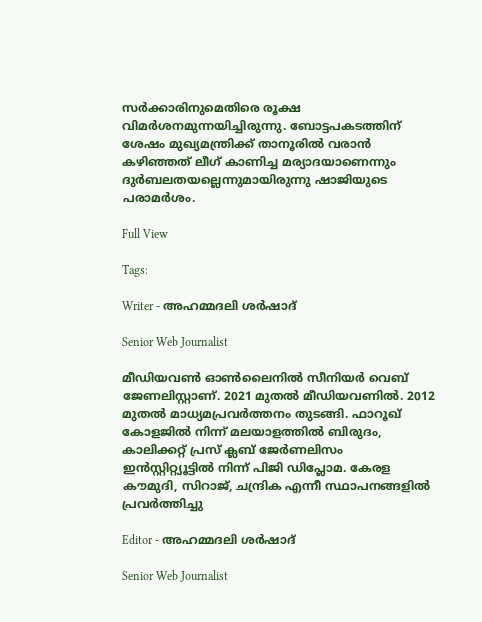സർക്കാരിനുമെതിരെ രൂക്ഷ വിമർശനമുന്നയിച്ചിരുന്നു. ബോട്ടപകടത്തിന് ശേഷം മുഖ്യമന്ത്രിക്ക് താനൂരിൽ വരാൻ കഴിഞ്ഞത് ലീഗ് കാണിച്ച മര്യാദയാണെന്നും ദുർബലതയല്ലെന്നുമായിരുന്നു ഷാജിയുടെ പരാമർശം.

Full View

Tags:

Writer - അഹമ്മദലി ശര്‍ഷാദ്

Senior Web Journalist

മീഡിയവൺ ഓൺലൈനിൽ സീനിയർ വെബ് ജേണലിസ്റ്റാണ്. 2021 മുതൽ മീഡിയവണിൽ. 2012 മുതൽ മാധ്യമപ്രവർത്തനം തുടങ്ങി. ഫാറൂഖ് കോളജിൽ നിന്ന് മലയാളത്തിൽ ബിരുദം, കാലിക്കറ്റ് പ്രസ് ക്ലബ് ജേർണലിസം ഇൻസ്റ്റിറ്റ്യൂട്ടിൽ നിന്ന് പിജി ഡിപ്ലോമ. കേരള കൗമുദി, സിറാജ്, ചന്ദ്രിക എന്നീ സ്ഥാപനങ്ങളിൽ പ്രവർത്തിച്ചു

Editor - അഹമ്മദലി ശര്‍ഷാദ്

Senior Web Journalist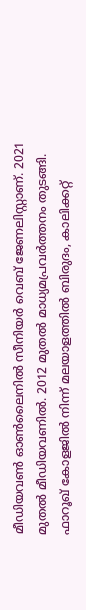മീഡിയവൺ ഓൺലൈനിൽ സീനിയർ വെബ് ജേണലിസ്റ്റാണ്. 2021 മുതൽ മീഡിയവണിൽ. 2012 മുതൽ മാധ്യമപ്രവർത്തനം തുടങ്ങി. ഫാറൂഖ് കോളജിൽ നിന്ന് മലയാളത്തിൽ ബിരുദം, കാലിക്കറ്റ്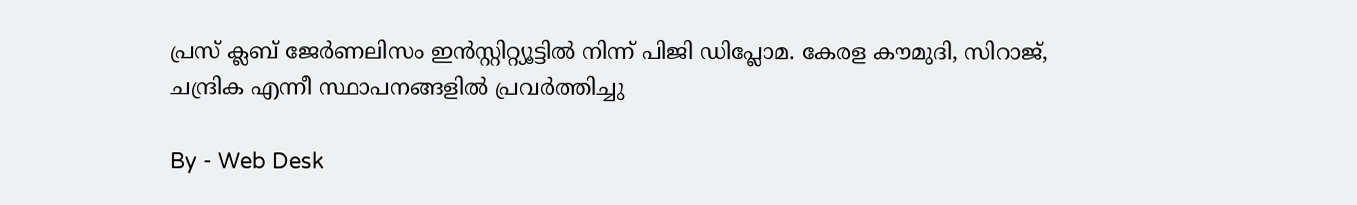പ്രസ് ക്ലബ് ജേർണലിസം ഇൻസ്റ്റിറ്റ്യൂട്ടിൽ നിന്ന് പിജി ഡിപ്ലോമ. കേരള കൗമുദി, സിറാജ്, ചന്ദ്രിക എന്നീ സ്ഥാപനങ്ങളിൽ പ്രവർത്തിച്ചു

By - Web Desk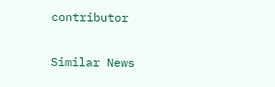contributor

Similar News